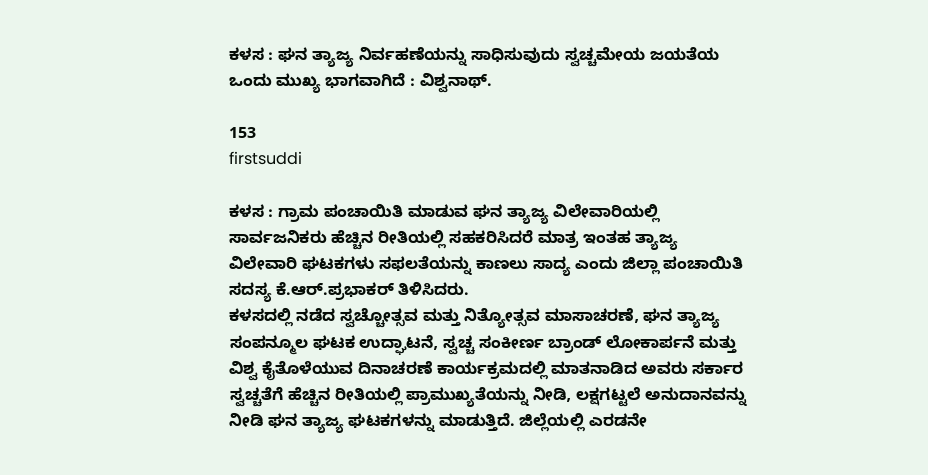ಕಳಸ : ಘನ ತ್ಯಾಜ್ಯ ನಿರ್ವಹಣೆಯನ್ನು ಸಾಧಿಸುವುದು ಸ್ವಚ್ಚಮೇಯ ಜಯತೆಯ ಒಂದು ಮುಖ್ಯ ಭಾಗವಾಗಿದೆ : ವಿಶ್ವನಾಥ್.

153
firstsuddi

ಕಳಸ : ಗ್ರಾಮ ಪಂಚಾಯಿತಿ ಮಾಡುವ ಘನ ತ್ಯಾಜ್ಯ ವಿಲೇವಾರಿಯಲ್ಲಿ ಸಾರ್ವಜನಿಕರು ಹೆಚ್ಚಿನ ರೀತಿಯಲ್ಲಿ ಸಹಕರಿಸಿದರೆ ಮಾತ್ರ ಇಂತಹ ತ್ಯಾಜ್ಯ ವಿಲೇವಾರಿ ಘಟಕಗಳು ಸಫಲತೆಯನ್ನು ಕಾಣಲು ಸಾದ್ಯ ಎಂದು ಜಿಲ್ಲಾ ಪಂಚಾಯಿತಿ ಸದಸ್ಯ ಕೆ.ಆರ್.ಪ್ರಭಾಕರ್ ತಿಳಿಸಿದರು.
ಕಳಸದಲ್ಲಿ ನಡೆದ ಸ್ವಚ್ಚೋತ್ಸವ ಮತ್ತು ನಿತ್ಯೋತ್ಸವ ಮಾಸಾಚರಣೆ, ಘನ ತ್ಯಾಜ್ಯ ಸಂಪನ್ಮೂಲ ಘಟಕ ಉದ್ಘಾಟನೆ, ಸ್ವಚ್ಚ ಸಂಕೀರ್ಣ ಬ್ರಾಂಡ್ ಲೋಕಾರ್ಪನೆ ಮತ್ತು ವಿಶ್ವ ಕೈತೊಳೆಯುವ ದಿನಾಚರಣೆ ಕಾರ್ಯಕ್ರಮದಲ್ಲಿ ಮಾತನಾಡಿದ ಅವರು ಸರ್ಕಾರ ಸ್ವಚ್ಚತೆಗೆ ಹೆಚ್ಚಿನ ರೀತಿಯಲ್ಲಿ ಪ್ರಾಮುಖ್ಯತೆಯನ್ನು ನೀಡಿ, ಲಕ್ಷಗಟ್ಟಲೆ ಅನುದಾನವನ್ನು ನೀಡಿ ಘನ ತ್ಯಾಜ್ಯ ಘಟಕಗಳನ್ನು ಮಾಡುತ್ತಿದೆ. ಜಿಲ್ಲೆಯಲ್ಲಿ ಎರಡನೇ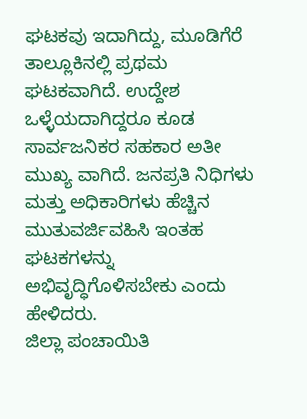ಘಟಕವು ಇದಾಗಿದ್ದು, ಮೂಡಿಗೆರೆ ತಾಲ್ಲೂಕಿನಲ್ಲಿ ಪ್ರಥಮ ಘಟಕವಾಗಿದೆ. ಉದ್ದೇಶ ಒಳ್ಳೆಯದಾಗಿದ್ದರೂ ಕೂಡ ಸಾರ್ವಜನಿಕರ ಸಹಕಾರ ಅತೀ ಮುಖ್ಯ ವಾಗಿದೆ. ಜನಪ್ರತಿ ನಿಧಿಗಳು ಮತ್ತು ಅಧಿಕಾರಿಗಳು ಹೆಚ್ಚಿನ ಮುತುವರ್ಜಿವಹಿಸಿ ಇಂತಹ ಘಟಕಗಳನ್ನು ಅಭಿವೃದ್ಧಿಗೊಳಿಸಬೇಕು ಎಂದು ಹೇಳಿದರು.
ಜಿಲ್ಲಾ ಪಂಚಾಯಿತಿ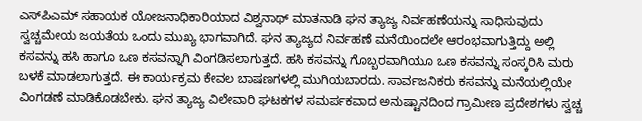ಎಸ್‍ಪಿಎಮ್ ಸಹಾಯಕ ಯೋಜನಾಧಿಕಾರಿಯಾದ ವಿಶ್ವನಾಥ್ ಮಾತನಾಡಿ ಘನ ತ್ಯಾಜ್ಯ ನಿರ್ವಹಣೆಯನ್ನು ಸಾಧಿಸುವುದು ಸ್ವಚ್ಚಮೇಯ ಜಯತೆಯ ಒಂದು ಮುಖ್ಯ ಭಾಗವಾಗಿದೆ. ಘನ ತ್ಯಾಜ್ಯದ ನಿರ್ವಹಣೆ ಮನೆಯಿಂದಲೇ ಆರಂಭವಾಗುತ್ತಿದ್ದು ಅಲ್ಲಿ ಕಸವನ್ನು ಹಸಿ ಹಾಗೂ ಒಣ ಕಸವನ್ನಾಗಿ ವಿಂಗಡಿಸಲಾಗುತ್ತದೆ. ಹಸಿ ಕಸವನ್ನು ಗೊಬ್ಬರವಾಗಿಯೂ ಒಣ ಕಸವನ್ನು ಸಂಸ್ಕರಿಸಿ ಮರು ಬಳಕೆ ಮಾಡಲಾಗುತ್ತದೆ. ಈ ಕಾರ್ಯಕ್ರಮ ಕೇವಲ ಬಾಷಣಗಳಲ್ಲಿ ಮುಗಿಯಬಾರದು. ಸಾರ್ವಜನಿಕರು ಕಸವನ್ನು ಮನೆಯಲ್ಲಿಯೇ ವಿಂಗಡಣೆ ಮಾಡಿಕೊಡಬೇಕು. ಘನ ತ್ಯಾಜ್ಯ ವಿಲೇವಾರಿ ಘಟಕಗಳ ಸಮರ್ಪಕವಾದ ಅನುಷ್ಟಾನದಿಂದ ಗ್ರಾಮೀಣ ಪ್ರದೇಶಗಳು ಸ್ವಚ್ಚ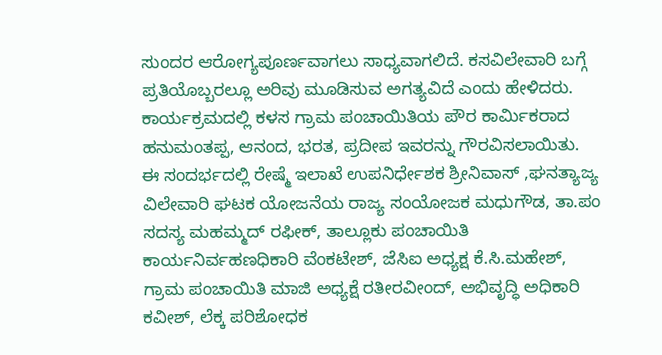ಸುಂದರ ಆರೋಗ್ಯಪೂರ್ಣವಾಗಲು ಸಾಧ್ಯವಾಗಲಿದೆ. ಕಸವಿಲೇವಾರಿ ಬಗ್ಗೆ ಪ್ರತಿಯೊಬ್ಬರಲ್ಲೂ ಅರಿವು ಮೂಡಿಸುವ ಅಗತ್ಯವಿದೆ ಎಂದು ಹೇಳಿದರು.
ಕಾರ್ಯಕ್ರಮದಲ್ಲಿ ಕಳಸ ಗ್ರಾಮ ಪಂಚಾಯಿತಿಯ ಪೌರ ಕಾರ್ಮಿಕರಾದ ಹನುಮಂತಪ್ಪ, ಆನಂದ, ಭರತ, ಪ್ರದೀಪ ಇವರನ್ನು ಗೌರವಿಸಲಾಯಿತು.
ಈ ಸಂದರ್ಭದಲ್ಲಿ ರೇಷ್ಮೆ ಇಲಾಖೆ ಉಪನಿರ್ಧೇಶಕ ಶ್ರೀನಿವಾಸ್ ,ಘನತ್ಯಾಜ್ಯ ವಿಲೇವಾರಿ ಘಟಕ ಯೋಜನೆಯ ರಾಜ್ಯ ಸಂಯೋಜಕ ಮಧುಗೌಡ, ತಾ.ಪಂ ಸದಸ್ಯ ಮಹಮ್ಮದ್ ರಫೀಕ್, ತಾಲ್ಲೂಕು ಪಂಚಾಯಿತಿ ಕಾರ್ಯನಿರ್ವಹಣಧಿಕಾರಿ ವೆಂಕಟೇಶ್, ಜೆಸಿಐ ಅಧ್ಯಕ್ಷ ಕೆ.ಸಿ.ಮಹೇಶ್, ಗ್ರಾಮ ಪಂಚಾಯಿತಿ ಮಾಜಿ ಅಧ್ಯಕ್ಷೆ ರತೀರವೀಂದ್, ಅಭಿವೃದ್ಧಿ ಅಧಿಕಾರಿ ಕವೀಶ್, ಲೆಕ್ಕ ಪರಿಶೋಧಕ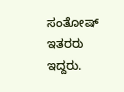ಸಂತೋಷ್ ಇತರರು ಇದ್ದರು.